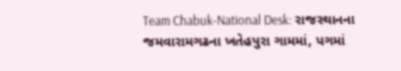Team Chabuk-National Desk: રાજસ્થાનના જમવારામગઢના ખતેહપુરા ગામમાં, પગમાં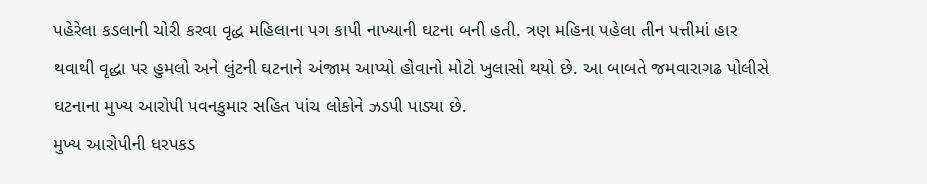પહેરેલા કડલાની ચોરી કરવા વૃદ્ધ મહિલાના પગ કાપી નાખ્યાની ઘટના બની હતી. ત્રણ મહિના પહેલા તીન પત્તીમાં હાર થવાથી વૃદ્ધા પર હુમલો અને લુંટની ઘટનાને અંજામ આપ્યો હોવાનો મોટો ખુલાસો થયો છે. આ બાબતે જમવારાગઢ પોલીસે ઘટનાના મુખ્ય આરોપી પવનકુમાર સહિત પાંચ લોકોને ઝડપી પાડ્યા છે.
મુખ્ય આરોપીની ધરપકડ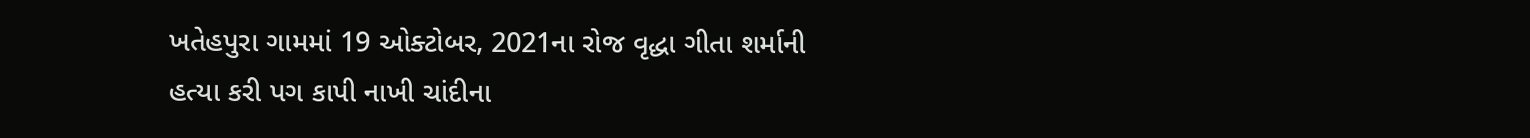ખતેહપુરા ગામમાં 19 ઓક્ટોબર, 2021ના રોજ વૃદ્ધા ગીતા શર્માની હત્યા કરી પગ કાપી નાખી ચાંદીના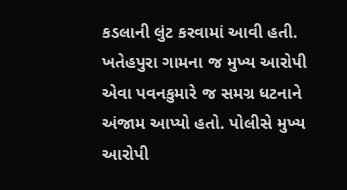કડલાની લુંટ કરવામાં આવી હતી. ખતેહપુરા ગામના જ મુખ્ય આરોપી એવા પવનકુમારે જ સમગ્ર ધટનાને અંજામ આપ્યો હતો. પોલીસે મુખ્ય આરોપી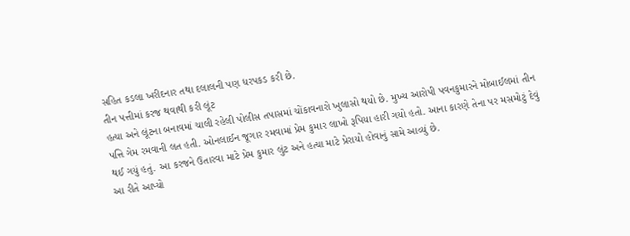સહિત કડલા ખરીદનાર તથા દલાલની પણ ધરપકડ કરી છે.
તીન પત્તીમાં કરજ થવાથી કરી લૂંટ
હત્યા અને લૂંટના બનાવમાં ચાલી રહેલી પોલીસ તપાસમાં ચોંકાવનારો ખુલાસો થયો છે. મુખ્ય આરોપી પવનકુમારને મોબાઈલમાં તીન પત્તિ ગેમ રમવાની લત હતી. ઓનલાઈન જૂગાર રમવામાં પ્રેમ કુમાર લાખો રૂપિયા હારી ગયો હતો. આના કારણે તેના પર મસમોટું દેવું થઈ ગયું હતું. આ કરજને ઉતારવા માટે પ્રેમ કુમાર લુંટ અને હત્યા માટે પ્રેરાયો હોવાનું સામે આવ્યું છે.
આ રીતે આપ્યો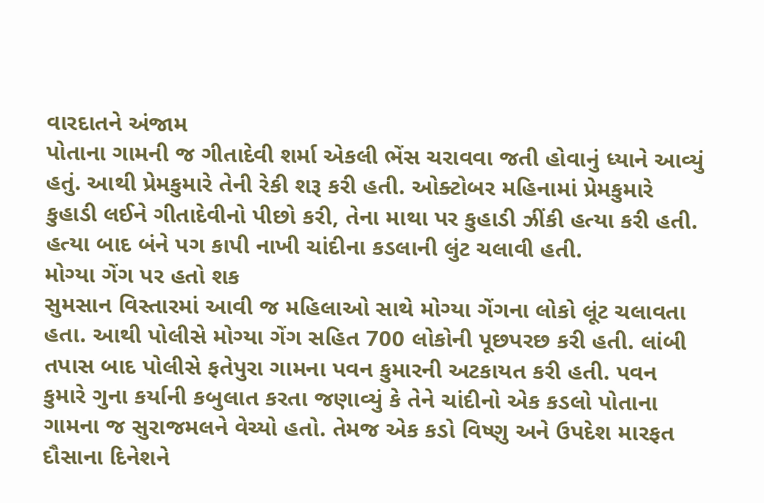વારદાતને અંજામ
પોતાના ગામની જ ગીતાદેવી શર્મા એકલી ભેંસ ચરાવવા જતી હોવાનું ધ્યાને આવ્યું હતું. આથી પ્રેમકુમારે તેની રેકી શરૂ કરી હતી. ઓક્ટોબર મહિનામાં પ્રેમકુમારે કુહાડી લઈને ગીતાદેવીનો પીછો કરી, તેના માથા પર કુહાડી ઝીંકી હત્યા કરી હતી. હત્યા બાદ બંને પગ કાપી નાખી ચાંદીના કડલાની લુંટ ચલાવી હતી.
મોગ્યા ગેંગ પર હતો શક
સુમસાન વિસ્તારમાં આવી જ મહિલાઓ સાથે મોગ્યા ગેંગના લોકો લૂંટ ચલાવતા હતા. આથી પોલીસે મોગ્યા ગેંગ સહિત 700 લોકોની પૂછપરછ કરી હતી. લાંબી તપાસ બાદ પોલીસે ફતેપુરા ગામના પવન કુમારની અટકાયત કરી હતી. પવન કુમારે ગુના કર્યાની કબુલાત કરતા જણાવ્યું કે તેને ચાંદીનો એક કડલો પોતાના ગામના જ સુરાજમલને વેચ્યો હતો. તેમજ એક કડો વિષ્ણુ અને ઉપદેશ મારફત દૌસાના દિનેશને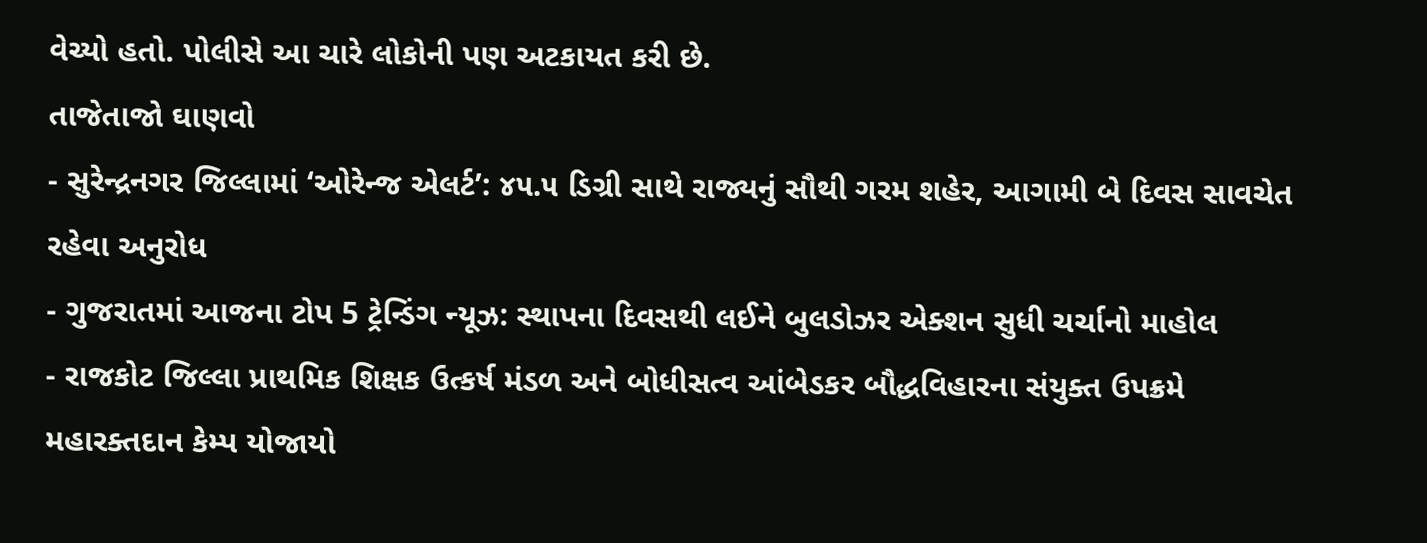વેચ્યો હતો. પોલીસે આ ચારે લોકોની પણ અટકાયત કરી છે.
તાજેતાજો ઘાણવો
- સુરેન્દ્રનગર જિલ્લામાં ‘ઓરેન્જ એલર્ટ’: ૪૫.૫ ડિગ્રી સાથે રાજ્યનું સૌથી ગરમ શહેર, આગામી બે દિવસ સાવચેત રહેવા અનુરોધ
- ગુજરાતમાં આજના ટોપ 5 ટ્રેન્ડિંગ ન્યૂઝ: સ્થાપના દિવસથી લઈને બુલડોઝર એક્શન સુધી ચર્ચાનો માહોલ
- રાજકોટ જિલ્લા પ્રાથમિક શિક્ષક ઉત્કર્ષ મંડળ અને બોધીસત્વ આંબેડકર બૌદ્ધવિહારના સંયુક્ત ઉપક્રમે મહારક્તદાન કેમ્પ યોજાયો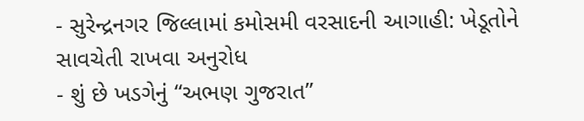- સુરેન્દ્રનગર જિલ્લામાં કમોસમી વરસાદની આગાહી: ખેડૂતોને સાવચેતી રાખવા અનુરોધ
- શું છે ખડગેનું “અભણ ગુજરાત”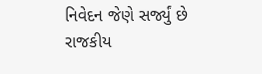નિવેદન જેણે સર્જ્યું છે રાજકીય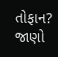તોફાન? જાણો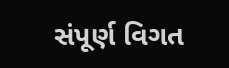સંપૂર્ણ વિગત